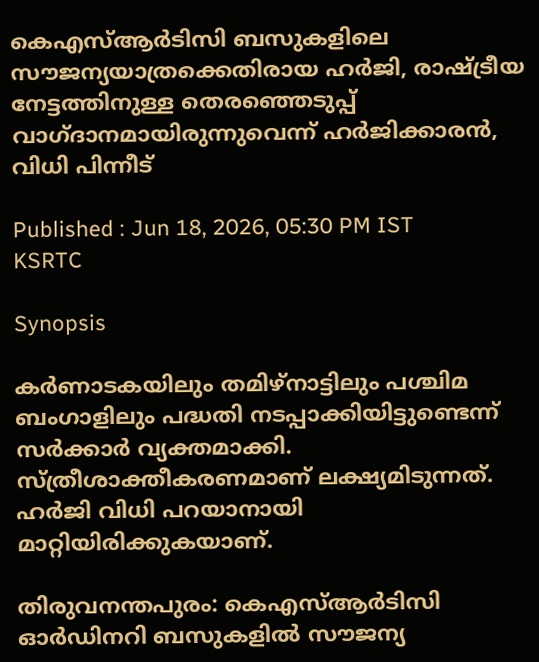കെഎസ്ആർടിസി ബസുകളിലെ സൗജന്യയാത്രക്കെതിരായ ഹർജി, രാഷ്ട്രീയ നേട്ടത്തിനുള്ള തെരഞ്ഞെടുപ്പ് വാഗ്ദാനമായിരുന്നുവെന്ന് ഹർജിക്കാരൻ, വിധി പിന്നീട്

Published : Jun 18, 2026, 05:30 PM IST
KSRTC

Synopsis

കർണാടകയിലും തമിഴ്നാട്ടിലും പശ്ചിമ ബംഗാളിലും പദ്ധതി നടപ്പാക്കിയിട്ടുണ്ടെന്ന് സർക്കാർ വ്യക്തമാക്കി. സ്ത്രീശാക്തീകരണമാണ് ലക്ഷ്യമിടുന്നത്. ഹർജി വിധി പറയാനായി മാറ്റിയിരിക്കുകയാണ്.

തിരുവനന്തപുരം: കെഎസ്ആർടിസി ഓർഡിനറി ബസുകളിൽ സൗജന്യ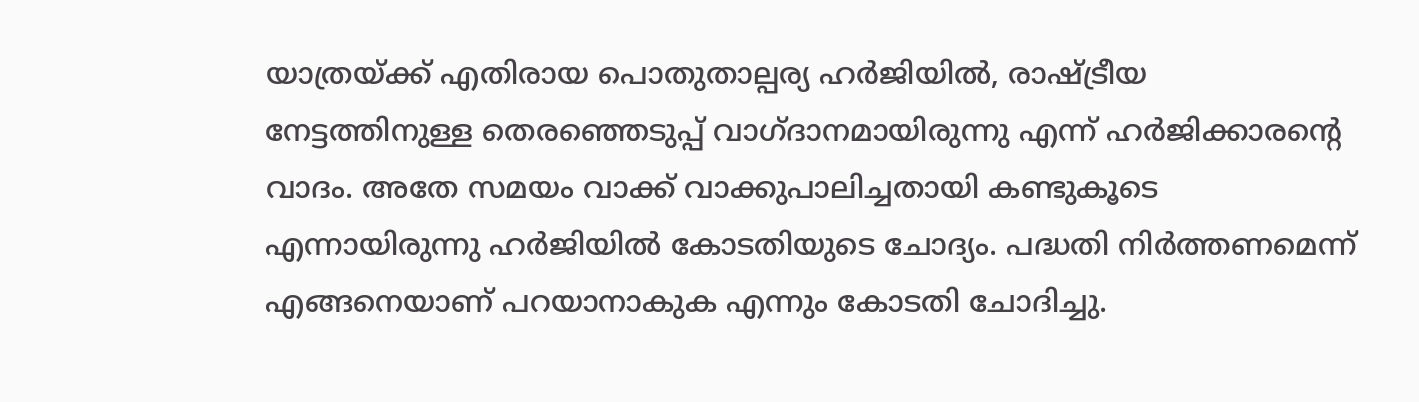യാത്രയ്ക്ക് എതിരായ പൊതുതാല്പര്യ ഹർജിയിൽ, രാഷ്ട്രീയ നേട്ടത്തിനുള്ള തെരഞ്ഞെടുപ്പ് വാഗ്ദാനമായിരുന്നു എന്ന് ഹർജിക്കാരന്റെ വാദം. അതേ സമയം വാക്ക് വാക്കുപാലിച്ചതായി കണ്ടുകൂടെ എന്നായിരുന്നു ഹർജിയിൽ കോടതിയുടെ ചോദ്യം. പദ്ധതി നിർത്തണമെന്ന് എങ്ങനെയാണ് പറയാനാകുക എന്നും കോടതി ചോദിച്ചു.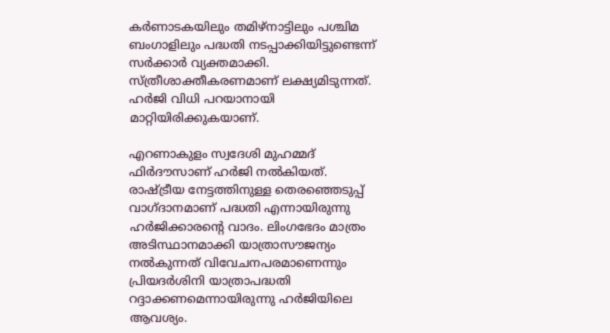കർണാടകയിലും തമിഴ്നാട്ടിലും പശ്ചിമ ബംഗാളിലും പദ്ധതി നടപ്പാക്കിയിട്ടുണ്ടെന്ന് സർക്കാർ വ്യക്തമാക്കി. സ്ത്രീശാക്തീകരണമാണ് ലക്ഷ്യമിടുന്നത്. ഹർജി വിധി പറയാനായി മാറ്റിയിരിക്കുകയാണ്.

എറണാകുളം സ്വദേശി മുഹമ്മദ് ഫിര്‍ദൗസാണ് ഹർജി നൽകിയത്. രാഷ്ട്രീയ നേട്ടത്തിനുള്ള തെരഞ്ഞെടുപ്പ് വാഗ്ദാനമാണ് പദ്ധതി എന്നായിരുന്നു ഹർജിക്കാരന്റെ വാദം. ലിംഗഭേദം മാത്രം അടിസ്ഥാനമാക്കി യാത്രാസൗജന്യം നൽകുന്നത് വിവേചനപരമാണെന്നും പ്രിയദർശിനി യാത്രാപദ്ധതി റദ്ദാക്കണമെന്നായിരുന്നു ഹര്‍ജിയിലെ ആവശ്യം.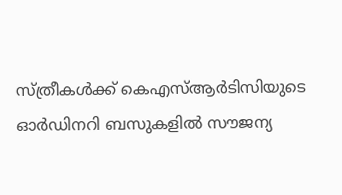സ്ത്രീകൾക്ക് കെഎസ്ആർടിസിയുടെ ഓർഡിനറി ബസുകളിൽ സൗജന്യ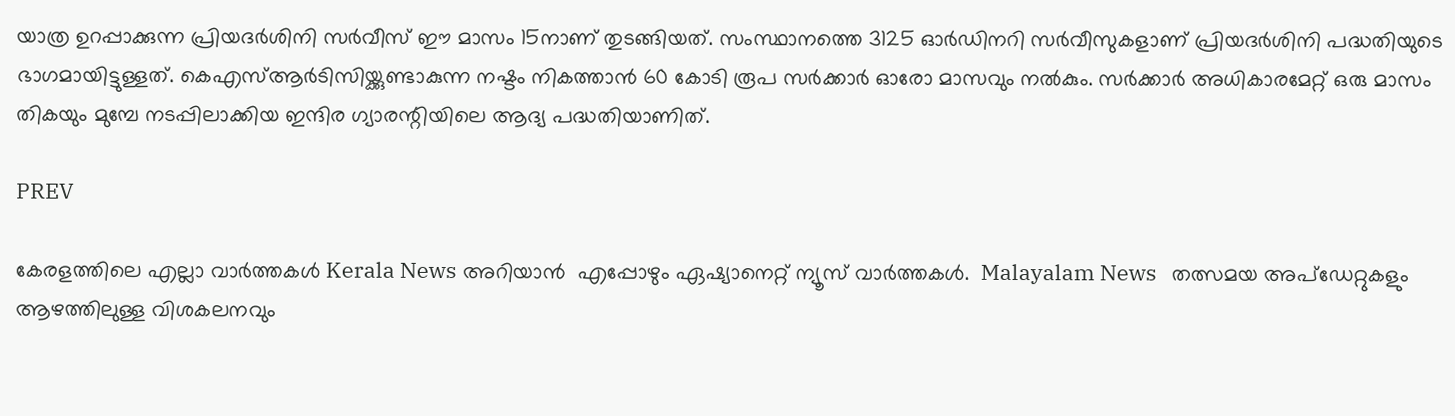യാത്ര ഉറപ്പാക്കുന്ന പ്രിയദർശിനി സർവീസ് ഈ മാസം 15നാണ് തുടങ്ങിയത്. സംസ്ഥാനത്തെ 3125 ഓർഡിനറി സർവീസുകളാണ് പ്രിയദർശിനി പദ്ധതിയുടെ ഭാഗമായിട്ടുള്ളത്. കെഎസ്ആര്‍ടിസിയ്ക്കുണ്ടാകുന്ന നഷ്ടം നികത്താൻ 60 കോടി രൂപ സർക്കാർ ഓരോ മാസവും നൽകും. സർക്കാർ അധികാരമേറ്റ് ഒരു മാസം തികയും മുമ്പേ നടപ്പിലാക്കിയ ഇന്ദിര ഗ്യാരന്റിയിലെ ആദ്യ പദ്ധതിയാണിത്.

PREV

കേരളത്തിലെ എല്ലാ വാർത്തകൾ Kerala News അറിയാൻ  എപ്പോഴും ഏഷ്യാനെറ്റ് ന്യൂസ് വാർത്തകൾ.  Malayalam News   തത്സമയ അപ്‌ഡേറ്റുകളും ആഴത്തിലുള്ള വിശകലനവും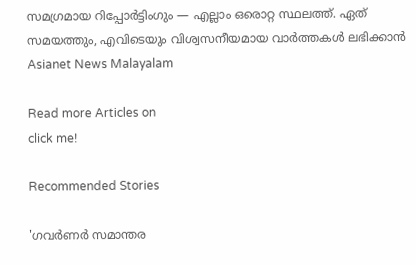സമഗ്രമായ റിപ്പോർട്ടിംഗും — എല്ലാം ഒരൊറ്റ സ്ഥലത്ത്. ഏത് സമയത്തും, എവിടെയും വിശ്വസനീയമായ വാർത്തകൾ ലഭിക്കാൻ Asianet News Malayalam

Read more Articles on
click me!

Recommended Stories

'ഗവർണർ സമാന്തര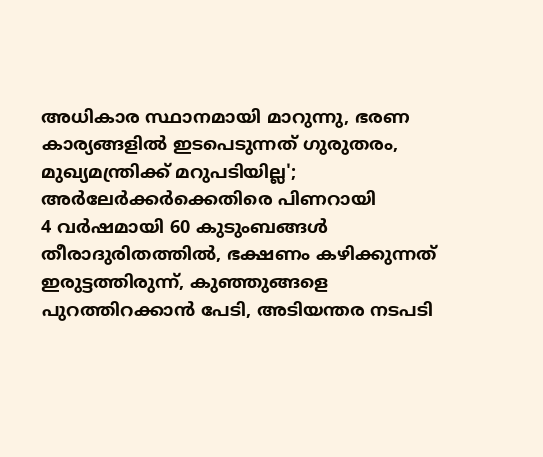അധികാര സ്ഥാനമായി മാറുന്നു, ഭരണ കാര്യങ്ങളിൽ ഇടപെടുന്നത് ഗുരുതരം, മുഖ്യമന്ത്രിക്ക് മറുപടിയില്ല'; അർലേർക്കർക്കെതിരെ പിണറായി
4 വർഷമായി 60 കുടുംബങ്ങൾ തീരാദുരിതത്തിൽ, ഭക്ഷണം കഴിക്കുന്നത് ഇരുട്ടത്തിരുന്ന്, കുഞ്ഞുങ്ങളെ പുറത്തിറക്കാൻ പേടി, അടിയന്തര നടപടി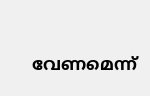വേണമെന്ന്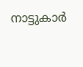നാട്ടുകാർ